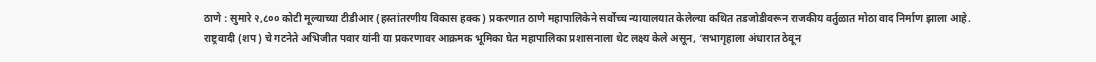ठाणे : सुमारे २,८०० कोटी मूल्याच्या टीडीआर (हस्तांतरणीय विकास हक्क) प्रकरणात ठाणे महापालिकेने सर्वोच्च न्यायालयात केलेल्या कथित तडजोडीवरून राजकीय वर्तुळात मोठा वाद निर्माण झाला आहे.
राष्ट्रवादी (शप) चे गटनेते अभिजीत पवार यांनी या प्रकरणावर आक्रमक भूमिका घेत महापालिका प्रशासनाला थेट लक्ष्य केले असून, ‘सभागृहाला अंधारात ठेवून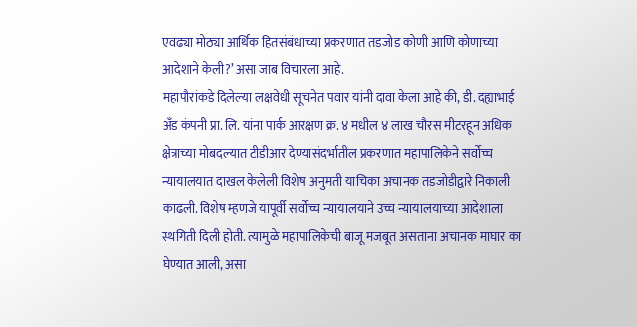एवढ्या मोठ्या आर्थिक हितसंबंधाच्या प्रकरणात तडजोड कोणी आणि कोणाच्या आदेशाने केली?’ असा जाब विचारला आहे.
महापौरांकडे दिलेल्या लक्षवेधी सूचनेत पवार यांनी दावा केला आहे की, डी. दह्याभाई अँड कंपनी प्रा. लि. यांना पार्क आरक्षण क्र. ४ मधील ४ लाख चौरस मीटरहून अधिक क्षेत्राच्या मोबदल्यात टीडीआर देण्यासंदर्भातील प्रकरणात महापालिकेने सर्वोच्च न्यायालयात दाखल केलेली विशेष अनुमती याचिका अचानक तडजोडीद्वारे निकाली काढली. विशेष म्हणजे यापूर्वी सर्वोच्च न्यायालयाने उच्च न्यायालयाच्या आदेशाला स्थगिती दिली होती. त्यामुळे महापालिकेची बाजू मजबूत असताना अचानक माघार का घेण्यात आली, असा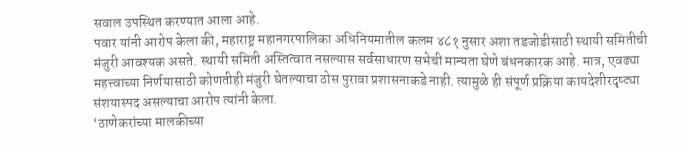सवाल उपस्थित करण्यात आला आहे.
पवार यांनी आरोप केला की, महाराष्ट्र महानगरपालिका अधिनियमातील कलम ४८१ नुसार अशा तडजोडीसाठी स्थायी समितीची मंजुरी आवश्यक असते. स्थायी समिती अस्तित्वात नसल्यास सर्वसाधारण सभेची मान्यता घेणे बंधनकारक आहे. मात्र, एवढ्या महत्त्वाच्या निर्णयासाठी कोणतीही मंजुरी घेतल्याचा ठोस पुरावा प्रशासनाकडे नाही. त्यामुळे ही संपूर्ण प्रक्रिया कायदेशीरदृष्ट्या संशयास्पद असल्याचा आरोप त्यांनी केला.
‘ठाणेकरांच्या मालकीच्या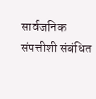सार्वजनिक संपत्तीशी संबंधित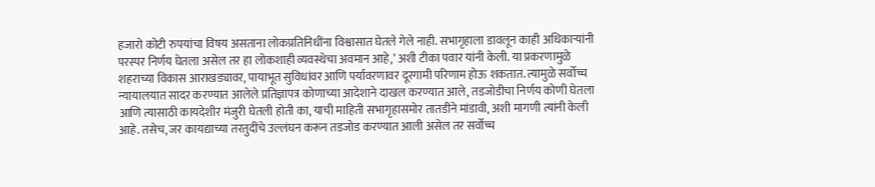हजारो कोटी रुपयांचा विषय असताना लोकप्रतिनिधींना विश्वासात घेतले गेले नाही. सभागृहाला डावलून काही अधिकाऱ्यांनी परस्पर निर्णय घेतला असेल तर हा लोकशाही व्यवस्थेचा अवमान आहे,’ अशी टीका पवार यांनी केली. या प्रकरणामुळे शहराच्या विकास आराखड्यावर, पायाभूत सुविधांवर आणि पर्यावरणावर दूरगामी परिणाम होऊ शकतात. त्यामुळे सर्वोच्च न्यायालयात सादर करण्यात आलेले प्रतिज्ञापत्र कोणाच्या आदेशाने दाखल करण्यात आले, तडजोडीचा निर्णय कोणी घेतला आणि त्यासाठी कायदेशीर मंजुरी घेतली होती का, याची माहिती सभागृहासमोर तातडीने मांडावी, अशी मागणी त्यांनी केली आहे. तसेच, जर कायद्याच्या तरतुदींचे उल्लंघन करून तडजोड करण्यात आली असेल तर सर्वोच्च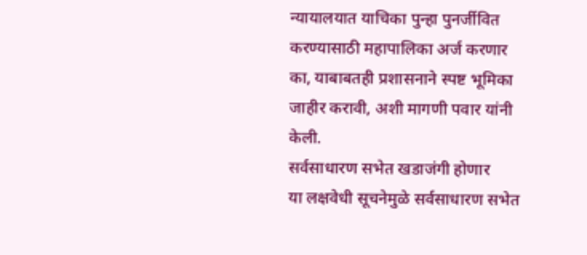न्यायालयात याचिका पुन्हा पुनर्जीवित करण्यासाठी महापालिका अर्ज करणार का, याबाबतही प्रशासनाने स्पष्ट भूमिका जाहीर करावी, अशी मागणी पवार यांनी केली.
सर्वसाधारण सभेत खडाजंगी होणार
या लक्षवेधी सूचनेमुळे सर्वसाधारण सभेत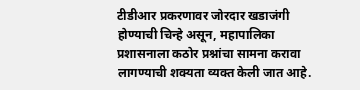टीडीआर प्रकरणावर जोरदार खडाजंगी होण्याची चिन्हे असून, महापालिका प्रशासनाला कठोर प्रश्नांचा सामना करावा लागण्याची शक्यता व्यक्त केली जात आहे.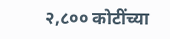२,८०० कोटींच्या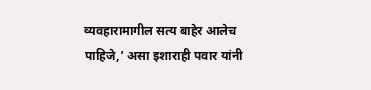व्यवहारामागील सत्य बाहेर आलेच पाहिजे,’ असा इशाराही पवार यांनी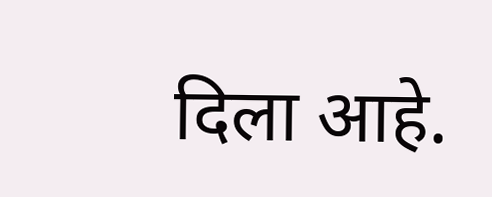दिला आहे.